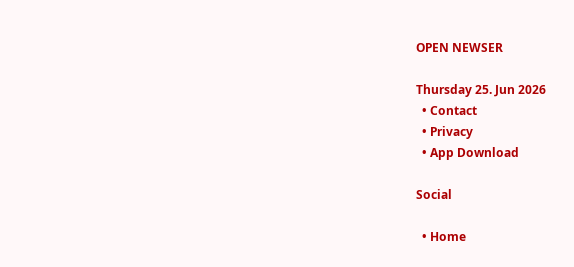OPEN NEWSER

Thursday 25. Jun 2026
  • Contact
  • Privacy
  • App Download

Social

  • Home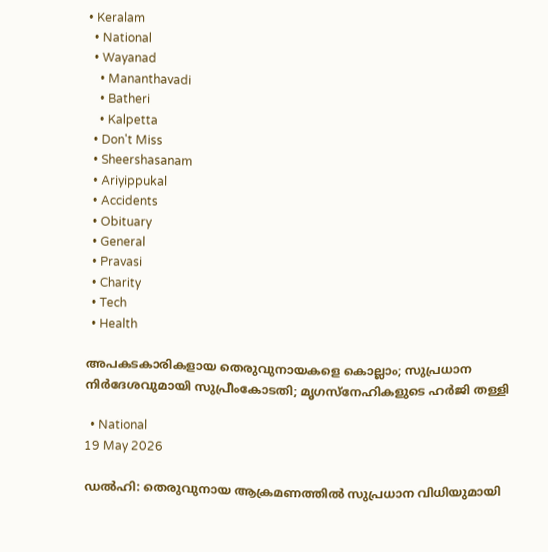• Keralam
  • National
  • Wayanad
    • Mananthavadi
    • Batheri
    • Kalpetta
  • Don't Miss
  • Sheershasanam
  • Ariyippukal
  • Accidents
  • Obituary
  • General
  • Pravasi
  • Charity
  • Tech
  • Health

അപകടകാരികളായ തെരുവുനായകളെ കൊല്ലാം; സുപ്രധാന നിര്‍ദേശവുമായി സുപ്രീംകോടതി; മൃഗസ്‌നേഹികളുടെ ഹര്‍ജി തള്ളി

  • National
19 May 2026

ഡല്‍ഹി: തെരുവുനായ ആക്രമണത്തില്‍ സുപ്രധാന വിധിയുമായി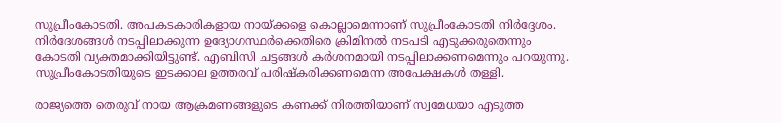സുപ്രീംകോടതി. അപകടകാരികളായ നായ്ക്കളെ കൊല്ലാമെന്നാണ് സുപ്രീംകോടതി നിര്‍ദ്ദേശം. നിര്‍ദേശങ്ങള്‍ നടപ്പിലാക്കുന്ന ഉദ്യോഗസ്ഥര്‍ക്കെതിരെ ക്രിമിനല്‍ നടപടി എടുക്കരുതെന്നും കോടതി വ്യക്തമാക്കിയിട്ടുണ്ട്. എബിസി ചട്ടങ്ങള്‍ കര്‍ശനമായി നടപ്പിലാക്കണമെന്നും പറയുന്നു. സുപ്രീംകോടതിയുടെ ഇടക്കാല ഉത്തരവ് പരിഷ്‌കരിക്കണമെന്ന അപേക്ഷകള്‍ തള്ളി.

രാജ്യത്തെ തെരുവ് നായ ആക്രമണങ്ങളുടെ കണക്ക് നിരത്തിയാണ് സ്വമേധയാ എടുത്ത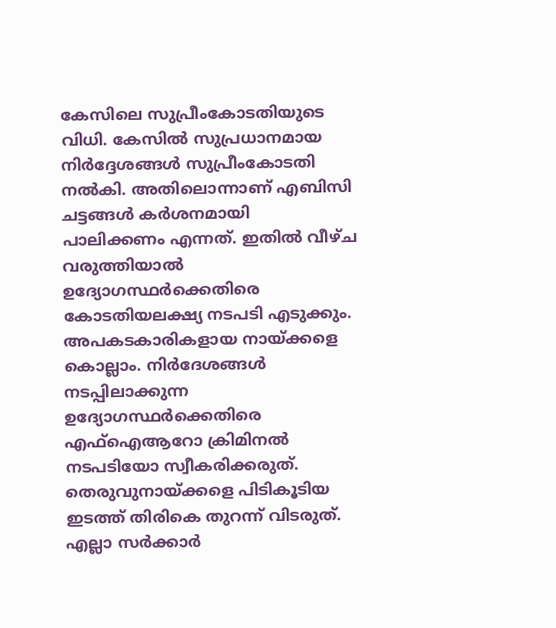കേസിലെ സുപ്രീംകോടതിയുടെ വിധി. കേസില്‍ സുപ്രധാനമായ നിര്‍ദ്ദേശങ്ങള്‍ സുപ്രീംകോടതി നല്‍കി. അതിലൊന്നാണ് എബിസി ചട്ടങ്ങള്‍ കര്‍ശനമായി പാലിക്കണം എന്നത്. ഇതില്‍ വീഴ്ച വരുത്തിയാല്‍ ഉദ്യോഗസ്ഥര്‍ക്കെതിരെ കോടതിയലക്ഷ്യ നടപടി എടുക്കും. അപകടകാരികളായ നായ്ക്കളെ കൊല്ലാം. നിര്‍ദേശങ്ങള്‍ നടപ്പിലാക്കുന്ന ഉദ്യോഗസ്ഥര്‍ക്കെതിരെ എഫ്‌ഐആറോ ക്രിമിനല്‍ നടപടിയോ സ്വീകരിക്കരുത്. തെരുവുനായ്ക്കളെ പിടികൂടിയ ഇടത്ത് തിരികെ തുറന്ന് വിടരുത്. എല്ലാ സര്‍ക്കാര്‍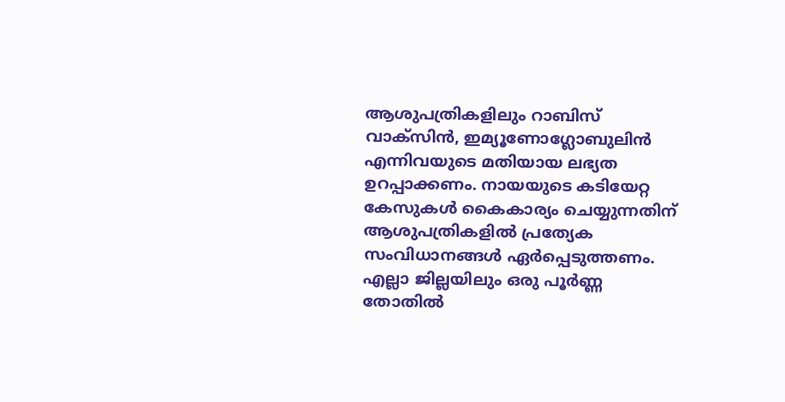ആശുപത്രികളിലും റാബിസ് വാക്‌സിന്‍, ഇമ്യൂണോഗ്ലോബുലിന്‍ എന്നിവയുടെ മതിയായ ലഭ്യത ഉറപ്പാക്കണം. നായയുടെ കടിയേറ്റ കേസുകള്‍ കൈകാര്യം ചെയ്യുന്നതിന് ആശുപത്രികളില്‍ പ്രത്യേക സംവിധാനങ്ങള്‍ ഏര്‍പ്പെടുത്തണം. എല്ലാ ജില്ലയിലും ഒരു പൂര്‍ണ്ണ തോതില്‍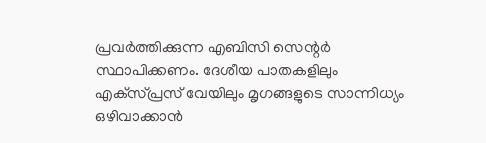പ്രവര്‍ത്തിക്കുന്ന എബിസി സെന്റര്‍ സ്ഥാപിക്കണം. ദേശീയ പാതകളിലും എക്‌സ്പ്രസ് വേയിലും മൃഗങ്ങളുടെ സാന്നിധ്യം ഒഴിവാക്കാന്‍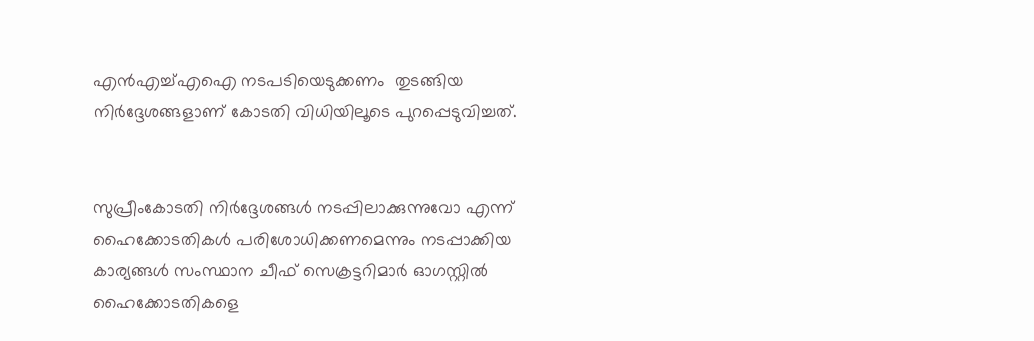എന്‍എച്ച്എഐ നടപടിയെടുക്കണം  തുടങ്ങിയ നിര്‍ദ്ദേശങ്ങളാണ് കോടതി വിധിയിലൂടെ പുറപ്പെടുവിച്ചത്.


സുപ്രീംകോടതി നിര്‍ദ്ദേശങ്ങള്‍ നടപ്പിലാക്കുന്നുവോ എന്ന് ഹൈക്കോടതികള്‍ പരിശോധിക്കണമെന്നും നടപ്പാക്കിയ കാര്യങ്ങള്‍ സംസ്ഥാന ചീഫ് സെക്രട്ടറിമാര്‍ ഓഗസ്റ്റില്‍ ഹൈക്കോടതികളെ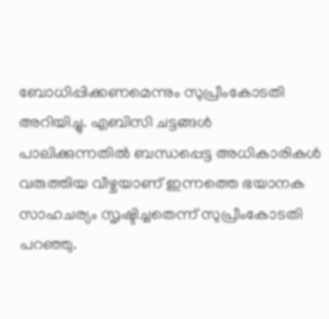ബോധിപ്പിക്കണമെന്നും സുപ്രീംകോടതി അറിയിച്ചു. എബിസി ചട്ടങ്ങള്‍ പാലിക്കുന്നതില്‍ ബന്ധപ്പെട്ട അധികാരികള്‍ വരുത്തിയ വീഴ്ചയാണ് ഇന്നത്തെ ഭയാനക സാഹചര്യം സൃഷ്ടിച്ചതെന്ന് സുപ്രീംകോടതി പറഞ്ഞു.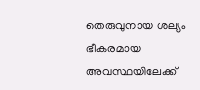തെരുവുനായ ശല്യം ഭീകരമായ അവസ്ഥയിലേക്ക്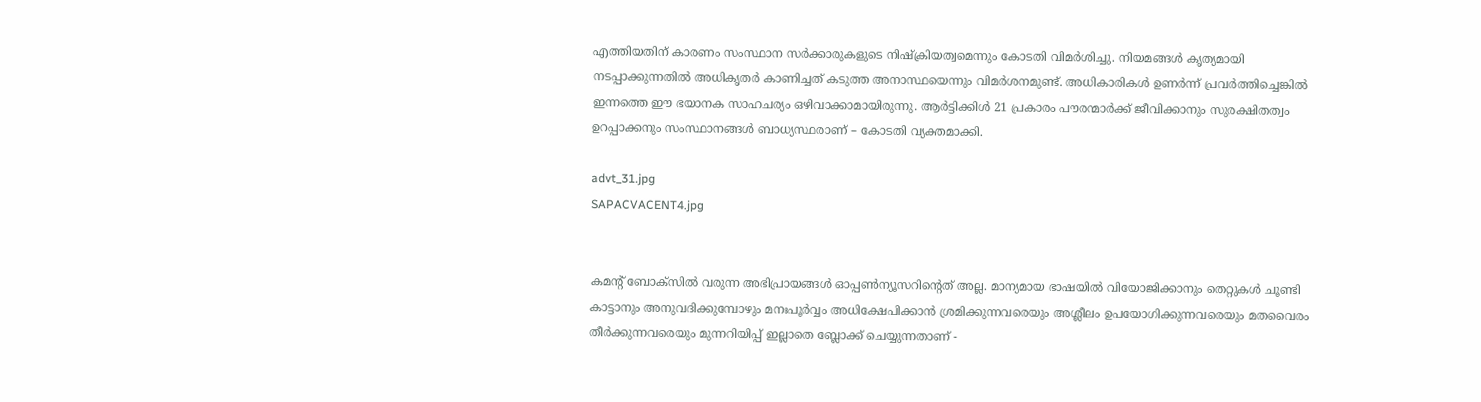എത്തിയതിന് കാരണം സംസ്ഥാന സര്‍ക്കാരുകളുടെ നിഷ്‌ക്രിയത്വമെന്നും കോടതി വിമര്‍ശിച്ചു. നിയമങ്ങള്‍ കൃത്യമായി നടപ്പാക്കുന്നതില്‍ അധികൃതര്‍ കാണിച്ചത് കടുത്ത അനാസ്ഥയെന്നും വിമര്‍ശനമുണ്ട്. അധികാരികള്‍ ഉണര്‍ന്ന് പ്രവര്‍ത്തിച്ചെങ്കില്‍ ഇന്നത്തെ ഈ ഭയാനക സാഹചര്യം ഒഴിവാക്കാമായിരുന്നു. ആര്‍ട്ടിക്കിള്‍ 21 പ്രകാരം പൗരന്മാര്‍ക്ക് ജീവിക്കാനും സുരക്ഷിതത്വം ഉറപ്പാക്കനും സംസ്ഥാനങ്ങള്‍ ബാധ്യസ്ഥരാണ് – കോടതി വ്യക്തമാക്കി.

advt_31.jpg
SAPACVACENT4.jpg


കമന്റ് ബോക്‌സില്‍ വരുന്ന അഭിപ്രായങ്ങള്‍ ഓപ്പൺന്യൂസറിന്റെത് അല്ല. മാന്യമായ ഭാഷയില്‍ വിയോജിക്കാനും തെറ്റുകള്‍ ചൂണ്ടി കാട്ടാനും അനുവദിക്കുമ്പോഴും മനഃപൂര്‍വ്വം അധിക്ഷേപിക്കാന്‍ ശ്രമിക്കുന്നവരെയും അശ്ലീലം ഉപയോഗിക്കുന്നവരെയും മതവൈരം തീര്‍ക്കുന്നവരെയും മുന്നറിയിപ്പ് ഇല്ലാതെ ബ്ലോക്ക് ചെയ്യുന്നതാണ് -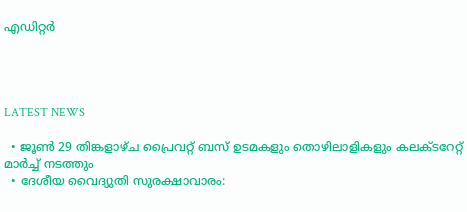എഡിറ്റര്‍




LATEST NEWS

  • ജൂണ്‍ 29 തിങ്കളാഴ്ച പ്രൈവറ്റ് ബസ് ഉടമകളും തൊഴിലാളികളും കലക്ടറേറ്റ് മാര്‍ച്ച് നടത്തും
  • ദേശീയ വൈദ്യുതി സുരക്ഷാവാരം: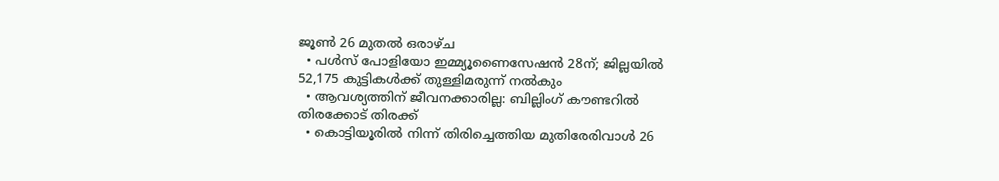ജൂണ്‍ 26 മുതല്‍ ഒരാഴ്ച
  • പള്‍സ് പോളിയോ ഇമ്മ്യൂണൈസേഷന്‍ 28ന്; ജില്ലയില്‍ 52,175 കുട്ടികള്‍ക്ക് തുള്ളിമരുന്ന് നല്‍കും
  • ആവശ്യത്തിന് ജീവനക്കാരില്ല: ബില്ലിംഗ് കൗണ്ടറില്‍ തിരക്കോട് തിരക്ക്
  • കൊട്ടിയൂരില്‍ നിന്ന് തിരിച്ചെത്തിയ മുതിരേരിവാള്‍ 26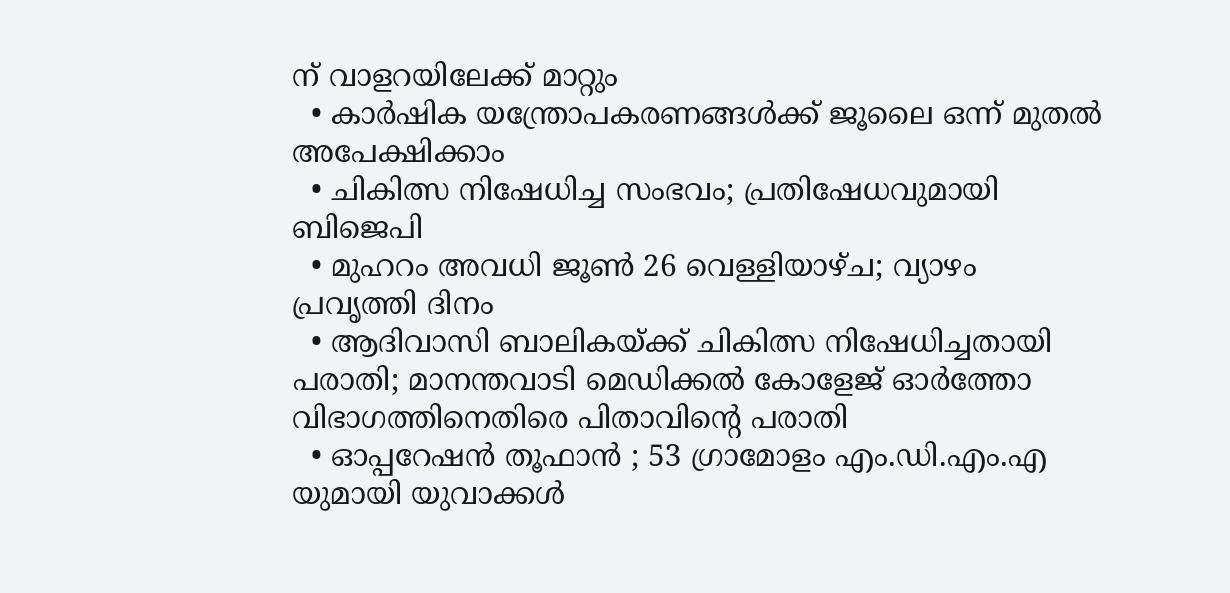ന് വാളറയിലേക്ക് മാറ്റും
  • കാര്‍ഷിക യന്ത്രോപകരണങ്ങള്‍ക്ക് ജൂലൈ ഒന്ന് മുതല്‍ അപേക്ഷിക്കാം
  • ചികിത്സ നിഷേധിച്ച സംഭവം; പ്രതിഷേധവുമായി ബിജെപി
  • മുഹറം അവധി ജൂണ്‍ 26 വെള്ളിയാഴ്ച; വ്യാഴം പ്രവൃത്തി ദിനം
  • ആദിവാസി ബാലികയ്ക്ക് ചികിത്സ നിഷേധിച്ചതായി പരാതി; മാനന്തവാടി മെഡിക്കല്‍ കോളേജ് ഓര്‍ത്തോ വിഭാഗത്തിനെതിരെ പിതാവിന്റെ പരാതി
  • ഓപ്പറേഷന്‍ തൂഫാന്‍ ; 53 ഗ്രാമോളം എം.ഡി.എം.എ യുമായി യുവാക്കള്‍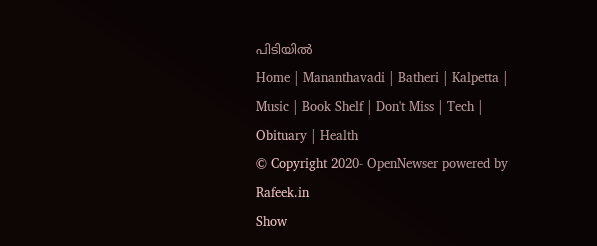പിടിയില്‍
Home | Mananthavadi | Batheri | Kalpetta | Music | Book Shelf | Don't Miss | Tech | Obituary | Health
© Copyright 2020- OpenNewser powered by Rafeek.in
Show